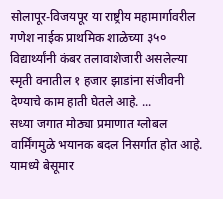सोलापूर-विजयपूर या राष्ट्रीय महामार्गावरील गणेश नाईक प्राथमिक शाळेच्या ३५० विद्यार्थ्यांनी कंबर तलावाशेजारी असलेल्या स्मृती वनातील १ हजार झाडांना संजीवनी देण्याचे काम हाती घेतले आहे. ...
सध्या जगात मोठ्या प्रमाणात ग्लोबल वार्मिंगमुळे भयानक बदल निसर्गात होत आहे. यामध्ये बेसूमार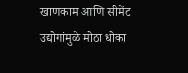खाणकाम आणि सीमेंट उद्योगांमुळे मोठा धोका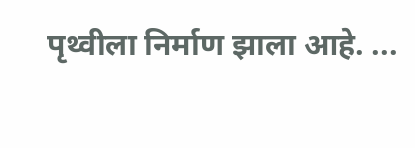पृथ्वीला निर्माण झाला आहे. ...